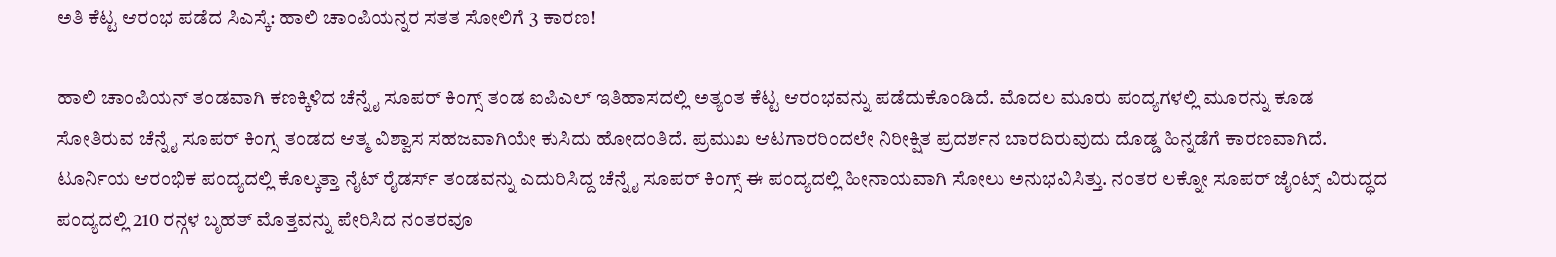ಅತಿ ಕೆಟ್ಟ ಆರಂಭ ಪಡೆದ ಸಿಎಸ್ಕೆ: ಹಾಲಿ ಚಾಂಪಿಯನ್ನರ ಸತತ ಸೋಲಿಗೆ 3 ಕಾರಣ!

ಹಾಲಿ ಚಾಂಪಿಯನ್ ತಂಡವಾಗಿ ಕಣಕ್ಕಿಳಿದ ಚೆನ್ನೈ ಸೂಪರ್ ಕಿಂಗ್ಸ್ ತಂಡ ಐಪಿಎಲ್ ಇತಿಹಾಸದಲ್ಲಿ ಅತ್ಯಂತ ಕೆಟ್ಟ ಆರಂಭವನ್ನು ಪಡೆದುಕೊಂಡಿದೆ. ಮೊದಲ ಮೂರು ಪಂದ್ಯಗಳಲ್ಲಿ ಮೂರನ್ನು ಕೂಡ ಸೋತಿರುವ ಚೆನ್ನೈ ಸೂಪರ್ ಕಿಂಗ್ಸ ತಂಡದ ಆತ್ಮ ವಿಶ್ವಾಸ ಸಹಜವಾಗಿಯೇ ಕುಸಿದು ಹೋದಂತಿದೆ. ಪ್ರಮುಖ ಆಟಗಾರರಿಂದಲೇ ನಿರೀಕ್ಷಿತ ಪ್ರದರ್ಶನ ಬಾರದಿರುವುದು ದೊಡ್ಡ ಹಿನ್ನಡೆಗೆ ಕಾರಣವಾಗಿದೆ.
ಟೂರ್ನಿಯ ಆರಂಭಿಕ ಪಂದ್ಯದಲ್ಲಿ ಕೊಲ್ಕತ್ತಾ ನೈಟ್ ರೈಡರ್ಸ್ ತಂಡವನ್ನು ಎದುರಿಸಿದ್ದ ಚೆನ್ನೈ ಸೂಪರ್ ಕಿಂಗ್ಸ್ ಈ ಪಂದ್ಯದಲ್ಲಿ ಹೀನಾಯವಾಗಿ ಸೋಲು ಅನುಭವಿಸಿತ್ತು. ನಂತರ ಲಕ್ನೋ ಸೂಪರ್ ಜೈಂಟ್ಸ್ ವಿರುದ್ಧದ ಪಂದ್ಯದಲ್ಲಿ 210 ರನ್ಗಳ ಬೃಹತ್ ಮೊತ್ತವನ್ನು ಪೇರಿಸಿದ ನಂತರವೂ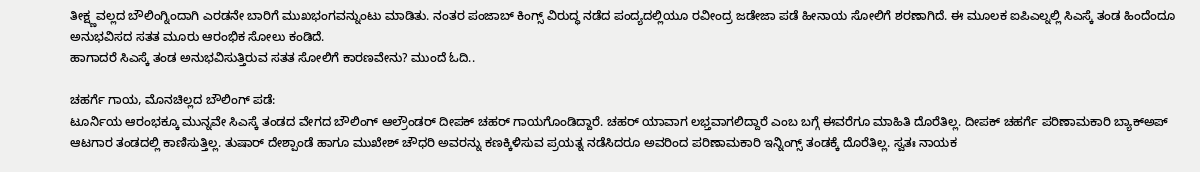ತೀಕ್ಷ್ಣವಲ್ಲದ ಬೌಲಿಂಗ್ನಿಂದಾಗಿ ಎರಡನೇ ಬಾರಿಗೆ ಮುಖಭಂಗವನ್ನುಂಟು ಮಾಡಿತು. ನಂತರ ಪಂಜಾಬ್ ಕಿಂಗ್ಸ್ ವಿರುದ್ಧ ನಡೆದ ಪಂದ್ಯದಲ್ಲಿಯೂ ರವೀಂದ್ರ ಜಡೇಜಾ ಪಡೆ ಹೀನಾಯ ಸೋಲಿಗೆ ಶರಣಾಗಿದೆ. ಈ ಮೂಲಕ ಐಪಿಎಲ್ನಲ್ಲಿ ಸಿಎಸ್ಕೆ ತಂಡ ಹಿಂದೆಂದೂ ಅನುಭವಿಸದ ಸತತ ಮೂರು ಆರಂಭಿಕ ಸೋಲು ಕಂಡಿದೆ.
ಹಾಗಾದರೆ ಸಿಎಸ್ಕೆ ತಂಡ ಅನುಭವಿಸುತ್ತಿರುವ ಸತತ ಸೋಲಿಗೆ ಕಾರಣವೇನು? ಮುಂದೆ ಓದಿ..

ಚಹರ್ಗೆ ಗಾಯ, ಮೊನಚಿಲ್ಲದ ಬೌಲಿಂಗ್ ಪಡೆ:
ಟೂರ್ನಿಯ ಆರಂಭಕ್ಕೂ ಮುನ್ನವೇ ಸಿಎಸ್ಕೆ ತಂಡದ ವೇಗದ ಬೌಲಿಂಗ್ ಆಲ್ರೌಂಡರ್ ದೀಪಕ್ ಚಹರ್ ಗಾಯಗೊಂಡಿದ್ದಾರೆ. ಚಹರ್ ಯಾವಾಗ ಲಭ್ತವಾಗಲಿದ್ದಾರೆ ಎಂಬ ಬಗ್ಗೆ ಈವರೆಗೂ ಮಾಹಿತಿ ದೊರೆತಿಲ್ಲ. ದೀಪಕ್ ಚಹರ್ಗೆ ಪರಿಣಾಮಕಾರಿ ಬ್ಯಾಕ್ಅಪ್ ಆಟಗಾರ ತಂಡದಲ್ಲಿ ಕಾಣಿಸುತ್ತಿಲ್ಲ. ತುಷಾರ್ ದೇಶ್ಪಾಂಡೆ ಹಾಗೂ ಮುಖೇಶ್ ಚೌಧರಿ ಅವರನ್ನು ಕಣಕ್ಕಿಳಿಸುವ ಪ್ರಯತ್ನ ನಡೆಸಿದರೂ ಅವರಿಂದ ಪರಿಣಾಮಕಾರಿ ಇನ್ನಿಂಗ್ಸ್ ತಂಡಕ್ಕೆ ದೊರೆತಿಲ್ಲ. ಸ್ವತಃ ನಾಯಕ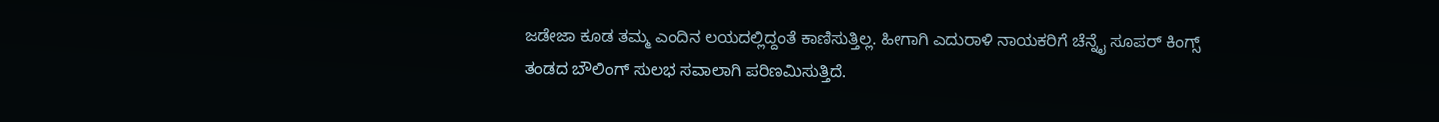ಜಡೇಜಾ ಕೂಡ ತಮ್ಮ ಎಂದಿನ ಲಯದಲ್ಲಿದ್ದಂತೆ ಕಾಣಿಸುತ್ತಿಲ್ಲ. ಹೀಗಾಗಿ ಎದುರಾಳಿ ನಾಯಕರಿಗೆ ಚೆನ್ನೈ ಸೂಪರ್ ಕಿಂಗ್ಸ್ ತಂಡದ ಬೌಲಿಂಗ್ ಸುಲಭ ಸವಾಲಾಗಿ ಪರಿಣಮಿಸುತ್ತಿದೆ.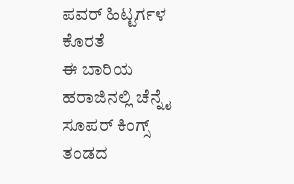ಪವರ್ ಹಿಟ್ಟರ್ಗಳ ಕೊರತೆ
ಈ ಬಾರಿಯ ಹರಾಜಿನಲ್ಲಿ ಚೆನ್ನೈ ಸೂಪರ್ ಕಿಂಗ್ಸ್ ತಂಡದ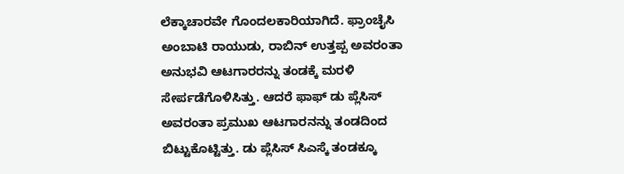ಲೆಕ್ಕಾಚಾರವೇ ಗೊಂದಲಕಾರಿಯಾಗಿದೆ. ಫ್ರಾಂಚೈಸಿ ಅಂಬಾಟಿ ರಾಯುಡು, ರಾಬಿನ್ ಉತ್ತಪ್ಪ ಅವರಂತಾ ಅನುಭವಿ ಆಟಗಾರರನ್ನು ತಂಡಕ್ಕೆ ಮರಳಿ ಸೇರ್ಪಡೆಗೊಳಿಸಿತ್ತು. ಆದರೆ ಫಾಫ್ ಡು ಪ್ಲೆಸಿಸ್ ಅವರಂತಾ ಪ್ರಮುಖ ಆಟಗಾರನನ್ನು ತಂಡದಿಂದ ಬಿಟ್ಟುಕೊಟ್ಟಿತ್ತು. ಡು ಪ್ಲೆಸಿಸ್ ಸಿಎಸ್ಕೆ ತಂಡಕ್ಕೂ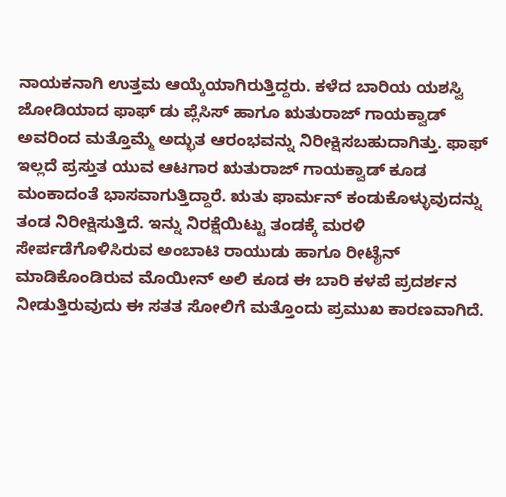ನಾಯಕನಾಗಿ ಉತ್ತಮ ಆಯ್ಕೆಯಾಗಿರುತ್ತಿದ್ದರು. ಕಳೆದ ಬಾರಿಯ ಯಶಸ್ವಿ ಜೋಡಿಯಾದ ಫಾಫ್ ಡು ಪ್ಲೆಸಿಸ್ ಹಾಗೂ ಋತುರಾಜ್ ಗಾಯಕ್ವಾಡ್ ಅವರಿಂದ ಮತ್ತೊಮ್ಮೆ ಅದ್ಭುತ ಆರಂಭವನ್ನು ನಿರೀಕ್ಷಿಸಬಹುದಾಗಿತ್ತು. ಫಾಫ್ ಇಲ್ಲದೆ ಪ್ರಸ್ತುತ ಯುವ ಆಟಗಾರ ಋತುರಾಜ್ ಗಾಯಕ್ವಾಡ್ ಕೂಡ ಮಂಕಾದಂತೆ ಭಾಸವಾಗುತ್ತಿದ್ದಾರೆ. ಋತು ಫಾರ್ಮನ್ ಕಂಡುಕೊಳ್ಳುವುದನ್ನು ತಂಡ ನಿರೀಕ್ಷಿಸುತ್ತಿದೆ. ಇನ್ನು ನಿರಕ್ಷೆಯಿಟ್ಟು ತಂಡಕ್ಕೆ ಮರಳಿ ಸೇರ್ಪಡೆಗೊಳಿಸಿರುವ ಅಂಬಾಟಿ ರಾಯುಡು ಹಾಗೂ ರೀಟೈನ್ ಮಾಡಿಕೊಂಡಿರುವ ಮೊಯೀನ್ ಅಲಿ ಕೂಡ ಈ ಬಾರಿ ಕಳಪೆ ಪ್ರದರ್ಶನ ನೀಡುತ್ತಿರುವುದು ಈ ಸತತ ಸೋಲಿಗೆ ಮತ್ತೊಂದು ಪ್ರಮುಖ ಕಾರಣವಾಗಿದೆ.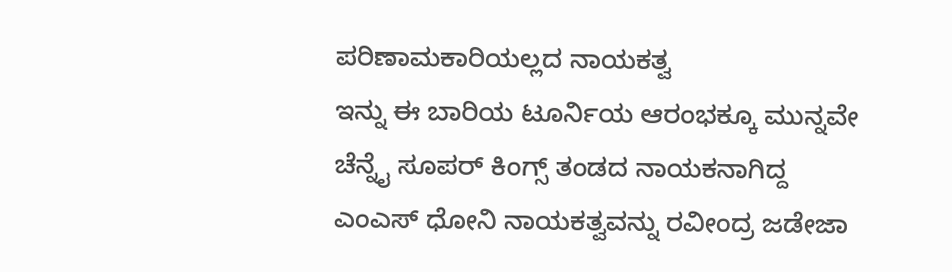ಪರಿಣಾಮಕಾರಿಯಲ್ಲದ ನಾಯಕತ್ವ
ಇನ್ನು ಈ ಬಾರಿಯ ಟೂರ್ನಿಯ ಆರಂಭಕ್ಕೂ ಮುನ್ನವೇ ಚೆನ್ನೈ ಸೂಪರ್ ಕಿಂಗ್ಸ್ ತಂಡದ ನಾಯಕನಾಗಿದ್ದ ಎಂಎಸ್ ಧೋನಿ ನಾಯಕತ್ವವನ್ನು ರವೀಂದ್ರ ಜಡೇಜಾ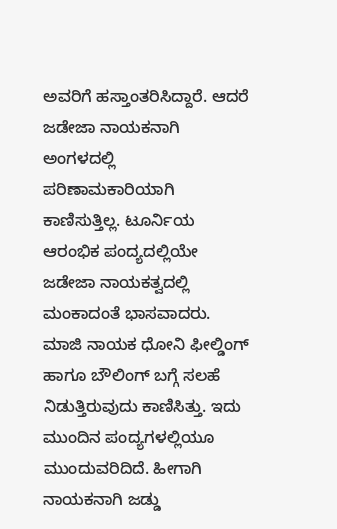ಅವರಿಗೆ ಹಸ್ತಾಂತರಿಸಿದ್ದಾರೆ. ಆದರೆ ಜಡೇಜಾ ನಾಯಕನಾಗಿ ಅಂಗಳದಲ್ಲಿ ಪರಿಣಾಮಕಾರಿಯಾಗಿ ಕಾಣಿಸುತ್ತಿಲ್ಲ. ಟೂರ್ನಿಯ ಆರಂಭಿಕ ಪಂದ್ಯದಲ್ಲಿಯೇ ಜಡೇಜಾ ನಾಯಕತ್ವದಲ್ಲಿ ಮಂಕಾದಂತೆ ಭಾಸವಾದರು. ಮಾಜಿ ನಾಯಕ ಧೋನಿ ಫೀಲ್ಡಿಂಗ್ ಹಾಗೂ ಬೌಲಿಂಗ್ ಬಗ್ಗೆ ಸಲಹೆ ನಿಡುತ್ತಿರುವುದು ಕಾಣಿಸಿತ್ತು. ಇದು ಮುಂದಿನ ಪಂದ್ಯಗಳಲ್ಲಿಯೂ ಮುಂದುವರಿದಿದೆ. ಹೀಗಾಗಿ ನಾಯಕನಾಗಿ ಜಡ್ಡು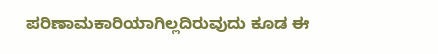ಪರಿಣಾಮಕಾರಿಯಾಗಿಲ್ಲದಿರುವುದು ಕೂಡ ಈ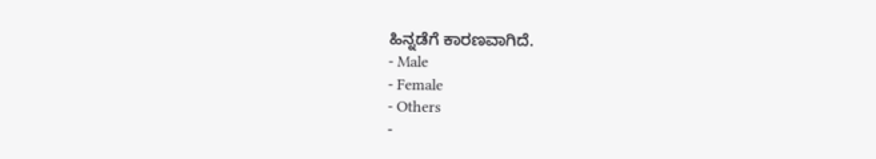ಹಿನ್ನಡೆಗೆ ಕಾರಣವಾಗಿದೆ.
- Male
- Female
- Others
-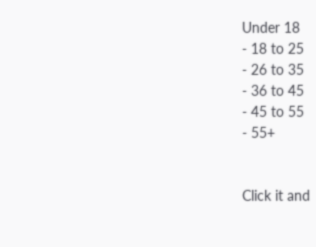Under 18
- 18 to 25
- 26 to 35
- 36 to 45
- 45 to 55
- 55+


Click it and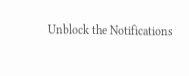Unblock the Notifications